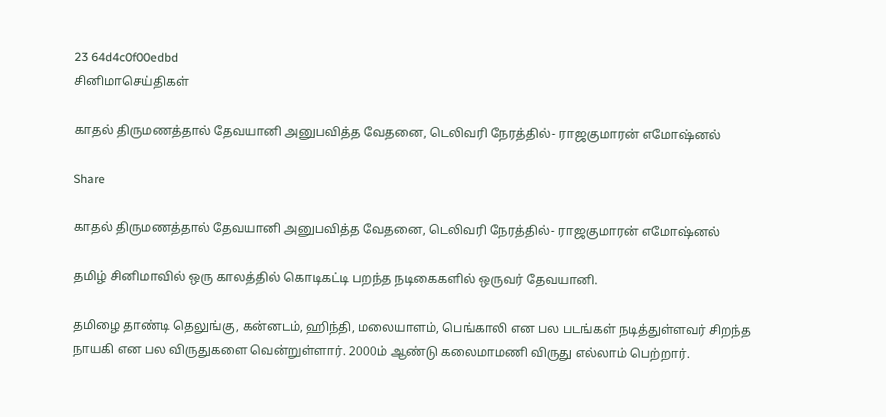23 64d4c0f00edbd
சினிமாசெய்திகள்

காதல் திருமணத்தால் தேவயானி அனுபவித்த வேதனை, டெலிவரி நேரத்தில்- ராஜகுமாரன் எமோஷ்னல்

Share

காதல் திருமணத்தால் தேவயானி அனுபவித்த வேதனை, டெலிவரி நேரத்தில்- ராஜகுமாரன் எமோஷ்னல்

தமிழ் சினிமாவில் ஒரு காலத்தில் கொடிகட்டி பறந்த நடிகைகளில் ஒருவர் தேவயானி.

தமிழை தாண்டி தெலுங்கு, கன்னடம், ஹிந்தி, மலையாளம், பெங்காலி என பல படங்கள் நடித்துள்ளவர் சிறந்த நாயகி என பல விருதுகளை வென்றுள்ளார். 2000ம் ஆண்டு கலைமாமணி விருது எல்லாம் பெற்றார்.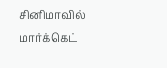சினிமாவில் மார்க்கெட்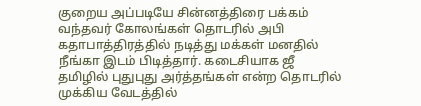குறைய அப்படியே சின்னத்திரை பக்கம் வந்தவர் கோலங்கள் தொடரில் அபி கதாபாத்திரத்தில் நடித்து மக்கள் மனதில் நீங்கா இடம் பிடித்தார். கடைசியாக ஜீ தமிழில் புதுபுது அர்த்தங்கள் என்ற தொடரில் முக்கிய வேடத்தில்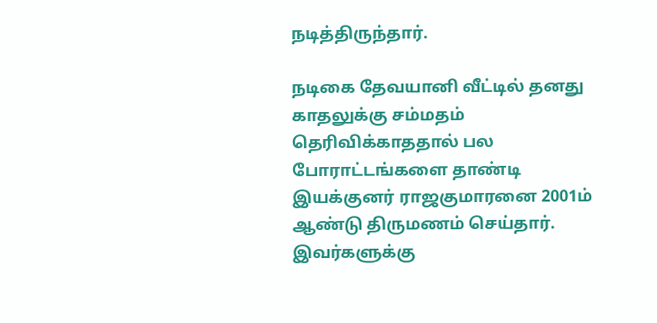நடித்திருந்தார்.

நடிகை தேவயானி வீட்டில் தனது காதலுக்கு சம்மதம் தெரிவிக்காததால் பல போராட்டங்களை தாண்டி இயக்குனர் ராஜகுமாரனை 2001ம் ஆண்டு திருமணம் செய்தார். இவர்களுக்கு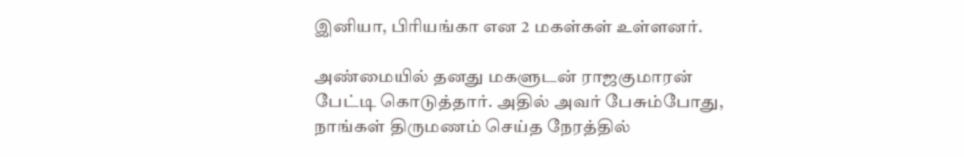இனியா, பிரியங்கா என 2 மகள்கள் உள்ளனர்.

அண்மையில் தனது மகளுடன் ராஜகுமாரன் பேட்டி கொடுத்தார். அதில் அவர் பேசும்போது, நாங்கள் திருமணம் செய்த நேரத்தில்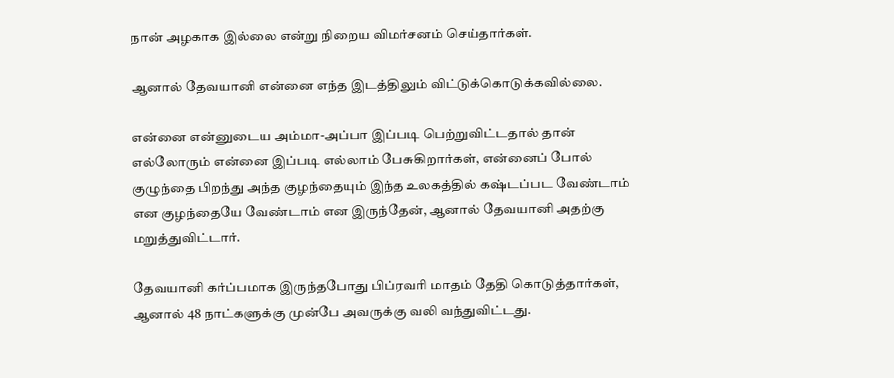நான் அழகாக இல்லை என்று நிறைய விமர்சனம் செய்தார்கள்.

ஆனால் தேவயானி என்னை எந்த இடத்திலும் விட்டுக்கொடுக்கவில்லை.

என்னை என்னுடைய அம்மா-அப்பா இப்படி பெற்றுவிட்டதால் தான் எல்லோரும் என்னை இப்படி எல்லாம் பேசுகிறார்கள், என்னைப் போல் குழுந்தை பிறந்து அந்த குழந்தையும் இந்த உலகத்தில் கஷ்டப்பட வேண்டாம் என குழந்தையே வேண்டாம் என இருந்தேன், ஆனால் தேவயானி அதற்கு மறுத்துவிட்டார்.

தேவயானி கர்ப்பமாக இருந்தபோது பிப்ரவரி மாதம் தேதி கொடுத்தார்கள், ஆனால் 48 நாட்களுக்கு முன்பே அவருக்கு வலி வந்துவிட்டது.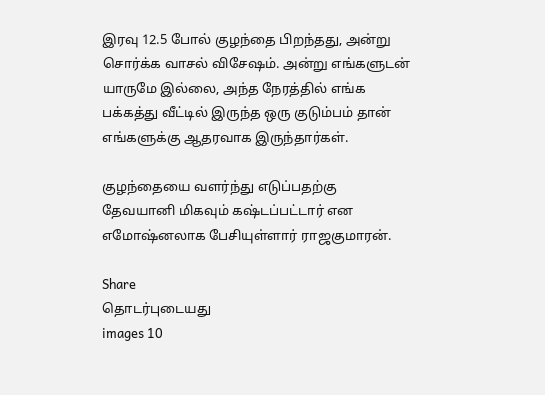இரவு 12.5 போல் குழந்தை பிறந்தது, அன்று சொர்க்க வாசல் விசேஷம். அன்று எங்களுடன் யாருமே இல்லை, அந்த நேரத்தில் எங்க பக்கத்து வீட்டில் இருந்த ஒரு குடும்பம் தான் எங்களுக்கு ஆதரவாக இருந்தார்கள்.

குழந்தையை வளர்ந்து எடுப்பதற்கு தேவயானி மிகவும் கஷ்டப்பட்டார் என எமோஷ்னலாக பேசியுள்ளார் ராஜகுமாரன்.

Share
தொடர்புடையது
images 10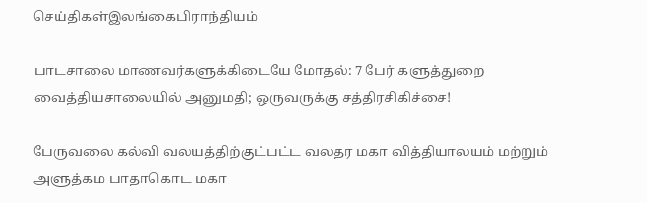செய்திகள்இலங்கைபிராந்தியம்

பாடசாலை மாணவர்களுக்கிடையே மோதல்: 7 பேர் களுத்துறை வைத்தியசாலையில் அனுமதி; ஒருவருக்கு சத்திரசிகிச்சை!

பேருவலை கல்வி வலயத்திற்குட்பட்ட வலதர மகா வித்தியாலயம் மற்றும் அளுத்கம பாதாகொட மகா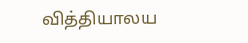வித்தியாலய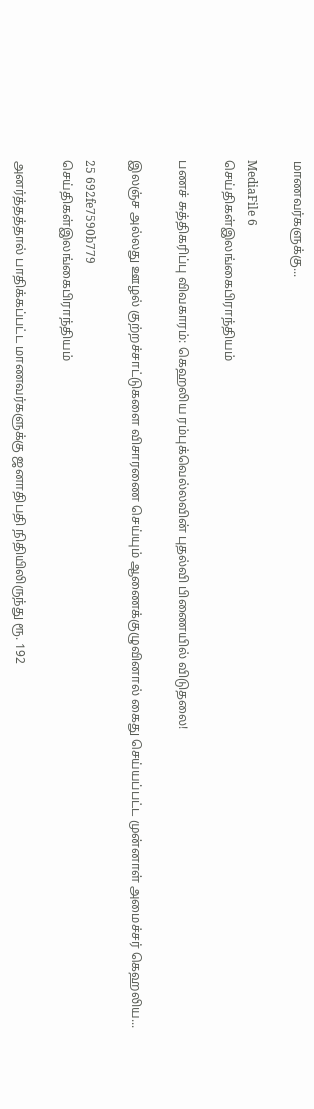மாணவர்களுக்கு...

MediaFile 6
செய்திகள்இலங்கைபிராந்தியம்

பணச் சுத்திகரிப்பு விவகாரம்: கெஹலிய ரம்புக்வெல்லவின் புதல்வி பிணையில் விடுதலை!

இலஞ்ச அல்லது ஊழல் குற்றச்சாட்டுகளை விசாரணை செய்யும் ஆணைக்குழுவினால் கைது செய்யப்பட்ட முன்னாள் அமைச்சர் கெஹலிய...

25 692fe7590b779
செய்திகள்இலங்கைபிராந்தியம்

அனர்த்தத்தால் பாதிக்கப்பட்ட மாணவர்களுக்கு ஜனாதிபதி நிதியிலிருந்து ரூ. 192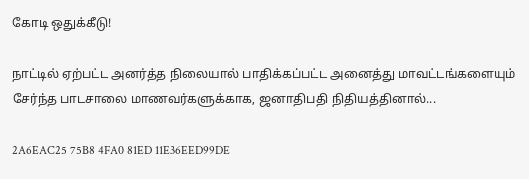கோடி ஒதுக்கீடு!

நாட்டில் ஏற்பட்ட அனர்த்த நிலையால் பாதிக்கப்பட்ட அனைத்து மாவட்டங்களையும் சேர்ந்த பாடசாலை மாணவர்களுக்காக, ஜனாதிபதி நிதியத்தினால்...

2A6EAC25 75B8 4FA0 81ED 11E36EED99DE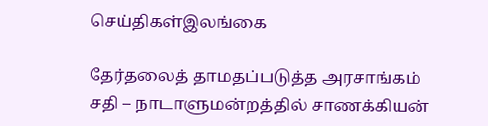செய்திகள்இலங்கை

தேர்தலைத் தாமதப்படுத்த அரசாங்கம் சதி – நாடாளுமன்றத்தில் சாணக்கியன்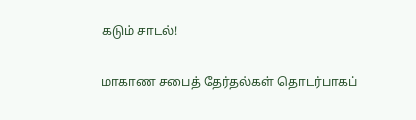கடும் சாடல்!

மாகாண சபைத் தேர்தல்கள் தொடர்பாகப்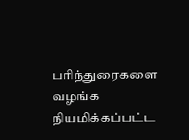பரிந்துரைகளை வழங்க நியமிக்கப்பட்ட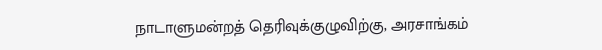நாடாளுமன்றத் தெரிவுக்குழுவிற்கு, அரசாங்கம்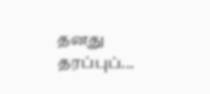தனது தரப்புப்...